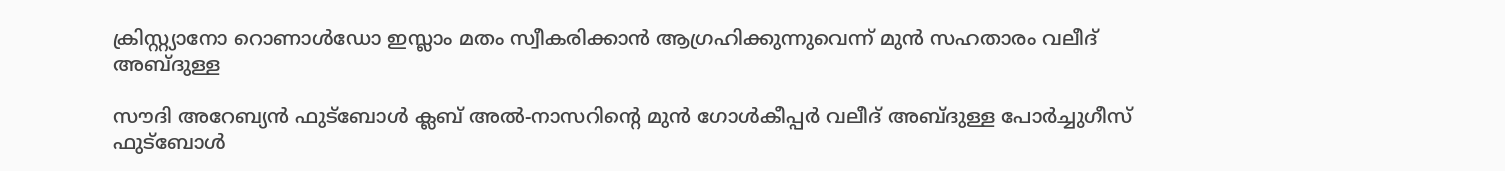ക്രിസ്റ്റ്യാനോ റൊണാൾഡോ ഇസ്ലാം മതം സ്വീകരിക്കാൻ ആഗ്രഹിക്കുന്നുവെന്ന് മുൻ സഹതാരം വലീദ് അബ്ദുള്ള

സൗദി അറേബ്യൻ ഫുട്ബോൾ ക്ലബ് അൽ-നാസറിൻ്റെ മുൻ ഗോൾകീപ്പർ വലീദ് അബ്ദുള്ള പോർച്ചുഗീസ് ഫുട്ബോൾ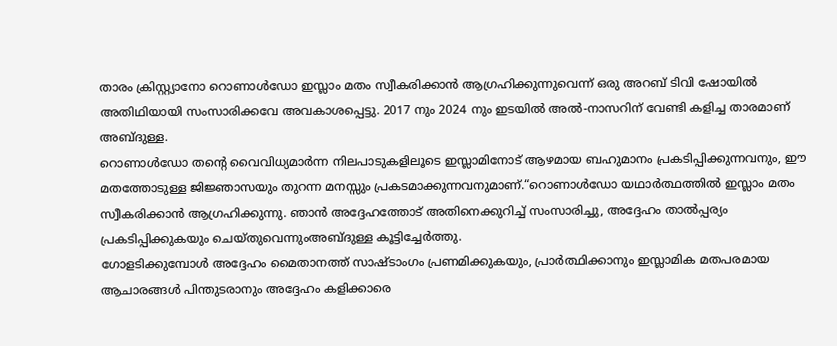താരം ക്രിസ്റ്റ്യാനോ റൊണാൾഡോ ഇസ്ലാം മതം സ്വീകരിക്കാൻ ആഗ്രഹിക്കുന്നുവെന്ന് ഒരു അറബ് ടിവി ഷോയിൽ അതിഥിയായി സംസാരിക്കവേ അവകാശപ്പെട്ടു. 2017 നും 2024 നും ഇടയിൽ അൽ-നാസറിന് വേണ്ടി കളിച്ച താരമാണ് അബ്ദുള്ള.
റൊണാൾഡോ തൻ്റെ വൈവിധ്യമാർന്ന നിലപാടുകളിലൂടെ ഇസ്ലാമിനോട് ആഴമായ ബഹുമാനം പ്രകടിപ്പിക്കുന്നവനും, ഈ മതത്തോടുള്ള ജിജ്ഞാസയും തുറന്ന മനസ്സും പ്രകടമാക്കുന്നവനുമാണ്.“റൊണാൾഡോ യഥാർത്ഥത്തിൽ ഇസ്ലാം മതം സ്വീകരിക്കാൻ ആഗ്രഹിക്കുന്നു. ഞാൻ അദ്ദേഹത്തോട് അതിനെക്കുറിച്ച് സംസാരിച്ചു, അദ്ദേഹം താൽപ്പര്യം പ്രകടിപ്പിക്കുകയും ചെയ്തുവെന്നുംഅബ്ദുള്ള കൂട്ടിച്ചേർത്തു.
ഗോളടിക്കുമ്പോൾ അദ്ദേഹം മൈതാനത്ത് സാഷ്ടാംഗം പ്രണമിക്കുകയും, പ്രാർത്ഥിക്കാനും ഇസ്ലാമിക മതപരമായ ആചാരങ്ങൾ പിന്തുടരാനും അദ്ദേഹം കളിക്കാരെ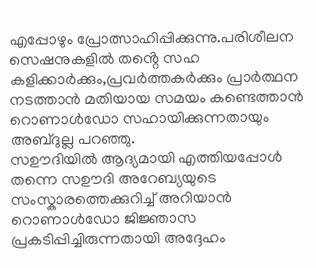എപ്പോഴും പ്രോത്സാഹിപ്പിക്കുന്നു.പരിശീലന സെഷനുകളിൽ തൻ്റെ സഹ കളിക്കാർക്കും,പ്രവർത്തകർക്കും പ്രാർത്ഥന നടത്താൻ മതിയായ സമയം കണ്ടെത്താൻ റൊണാൾഡോ സഹായിക്കുന്നതായും അബ്ദുല്ല പറഞ്ഞു.
സഊദിയിൽ ആദ്യമായി എത്തിയപ്പോൾ തന്നെ സഊദി അറേബ്യയുടെ സംസ്കാരത്തെക്കുറിച്ച് അറിയാൻ റൊണാൾഡോ ജിജ്ഞാസ പ്രകടിപ്പിച്ചിരുന്നതായി അദ്ദേഹം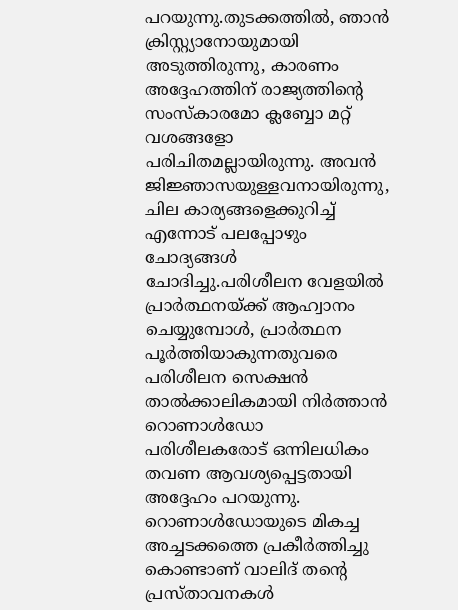പറയുന്നു.തുടക്കത്തിൽ, ഞാൻ ക്രിസ്റ്റ്യാനോയുമായി അടുത്തിരുന്നു, കാരണം അദ്ദേഹത്തിന് രാജ്യത്തിൻ്റെ സംസ്കാരമോ ക്ലബ്ബോ മറ്റ് വശങ്ങളോ പരിചിതമല്ലായിരുന്നു. അവൻ ജിജ്ഞാസയുള്ളവനായിരുന്നു, ചില കാര്യങ്ങളെക്കുറിച്ച് എന്നോട് പലപ്പോഴും ചോദ്യങ്ങൾ ചോദിച്ചു.പരിശീലന വേളയിൽ പ്രാർത്ഥനയ്ക്ക് ആഹ്വാനം ചെയ്യുമ്പോൾ, പ്രാർത്ഥന പൂർത്തിയാകുന്നതുവരെ പരിശീലന സെക്ഷൻ താൽക്കാലികമായി നിർത്താൻ റൊണാൾഡോ പരിശീലകരോട് ഒന്നിലധികം തവണ ആവശ്യപ്പെട്ടതായി അദ്ദേഹം പറയുന്നു.
റൊണാൾഡോയുടെ മികച്ച അച്ചടക്കത്തെ പ്രകീർത്തിച്ചു കൊണ്ടാണ് വാലിദ് തൻ്റെ പ്രസ്താവനകൾ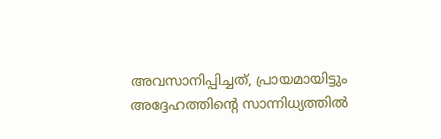അവസാനിപ്പിച്ചത്, പ്രായമായിട്ടും അദ്ദേഹത്തിൻ്റെ സാന്നിധ്യത്തിൽ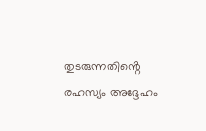തുടരുന്നതിൻ്റെ രഹസ്യം അദ്ദേഹം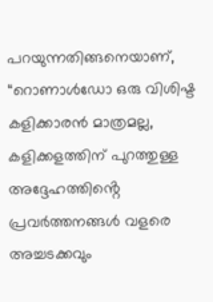പറയുന്നതിങ്ങനെയാണ്, “റൊണാൾഡോ ഒരു വിശിഷ്ട കളിക്കാരൻ മാത്രമല്ല, കളിക്കളത്തിന് പുറത്തുള്ള അദ്ദേഹത്തിൻ്റെ പ്രവർത്തനങ്ങൾ വളരെ അച്ചടക്കവും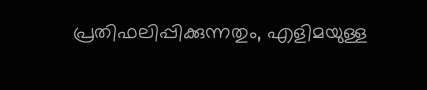പ്രതിഫലിപ്പിക്കുന്നതും, എളിമയുള്ള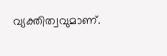വ്യക്തിത്വവുമാണ്.